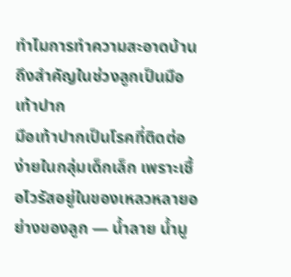ทำไมการทำความสะอาดบ้านถึงสำคัญในช่วงลูกเป็นมือเท้าปาก
มือเท้าปากเป็นโรคที่ติดต่อง่ายในกลุ่มเด็กเล็ก เพราะเชื้อไวรัสอยู่ในของเหลวหลายอย่างของลูก — น้ำลาย น้ำมู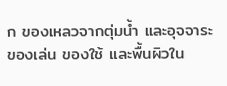ก ของเหลวจากตุ่มน้ำ และอุจจาระ ของเล่น ของใช้ และพื้นผิวใน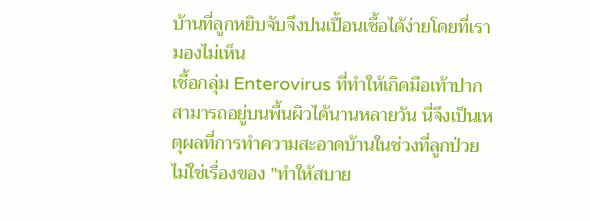บ้านที่ลูกหยิบจับจึงปนเปื้อนเชื้อได้ง่ายโดยที่เรามองไม่เห็น
เชื้อกลุ่ม Enterovirus ที่ทำให้เกิดมือเท้าปากสามารถอยู่บนพื้นผิวได้นานหลายวัน นี่จึงเป็นเหตุผลที่การทำความสะอาดบ้านในช่วงที่ลูกป่วย ไม่ใช่เรื่องของ "ทำให้สบาย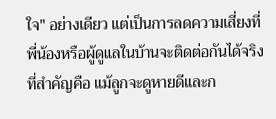ใจ" อย่างเดียว แต่เป็นการลดความเสี่ยงที่พี่น้องหรือผู้ดูแลในบ้านจะติดต่อกันได้จริง
ที่สำคัญคือ แม้ลูกจะดูหายดีและก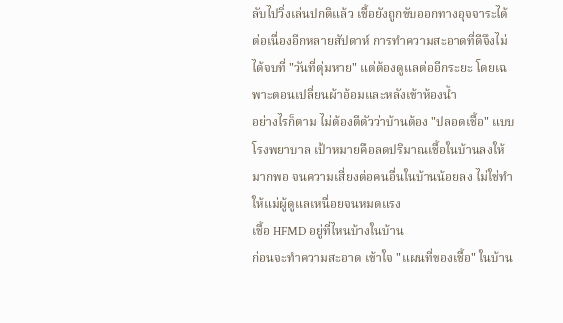ลับไปวิ่งเล่นปกติแล้ว เชื้อยังถูกขับออกทางอุจจาระได้ต่อเนื่องอีกหลายสัปดาห์ การทำความสะอาดที่ดีจึงไม่ได้จบที่ "วันที่ตุ่มหาย" แต่ต้องดูแลต่ออีกระยะ โดยเฉพาะตอนเปลี่ยนผ้าอ้อมและหลังเข้าห้องน้ำ
อย่างไรก็ตาม ไม่ต้องตีตัวว่าบ้านต้อง "ปลอดเชื้อ" แบบโรงพยาบาล เป้าหมายคือลดปริมาณเชื้อในบ้านลงให้มากพอ จนความเสี่ยงต่อคนอื่นในบ้านน้อยลง ไม่ใช่ทำให้แม่ผู้ดูแลเหนื่อยจนหมดแรง
เชื้อ HFMD อยู่ที่ไหนบ้างในบ้าน
ก่อนจะทำความสะอาด เข้าใจ "แผนที่ของเชื้อ" ในบ้าน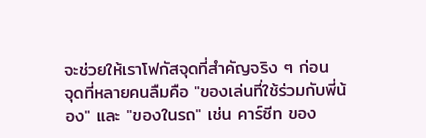จะช่วยให้เราโฟกัสจุดที่สำคัญจริง ๆ ก่อน
จุดที่หลายคนลืมคือ "ของเล่นที่ใช้ร่วมกับพี่น้อง" และ "ของในรถ" เช่น คาร์ซีท ของ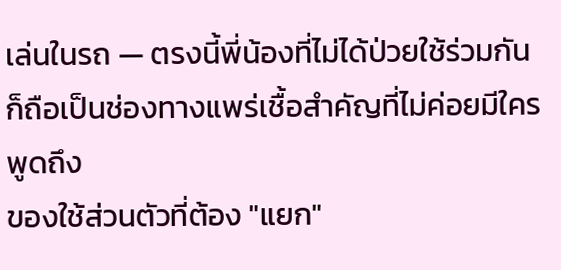เล่นในรถ — ตรงนี้พี่น้องที่ไม่ได้ป่วยใช้ร่วมกัน ก็ถือเป็นช่องทางแพร่เชื้อสำคัญที่ไม่ค่อยมีใครพูดถึง
ของใช้ส่วนตัวที่ต้อง "แยก"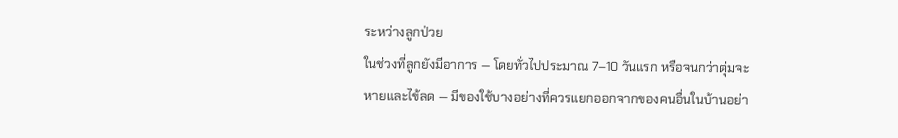ระหว่างลูกป่วย
ในช่วงที่ลูกยังมีอาการ — โดยทั่วไปประมาณ 7–10 วันแรก หรือจนกว่าตุ่มจะหายและไข้ลด — มีของใช้บางอย่างที่ควรแยกออกจากของคนอื่นในบ้านอย่า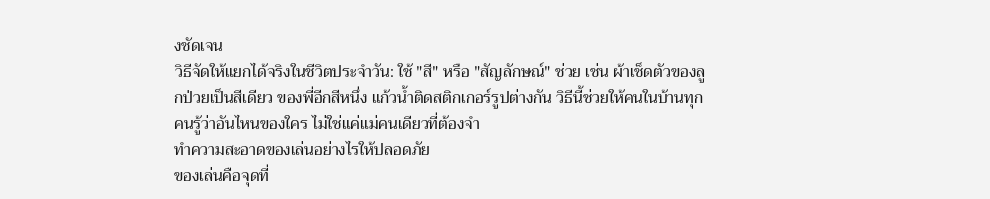งชัดเจน
วิธีจัดให้แยกได้จริงในชีวิตประจำวัน: ใช้ "สี" หรือ "สัญลักษณ์" ช่วย เช่น ผ้าเช็ดตัวของลูกป่วยเป็นสีเดียว ของพี่อีกสีหนึ่ง แก้วน้ำติดสติกเกอร์รูปต่างกัน วิธีนี้ช่วยให้คนในบ้านทุกคนรู้ว่าอันไหนของใคร ไม่ใช่แค่แม่คนเดียวที่ต้องจำ
ทำความสะอาดของเล่นอย่างไรให้ปลอดภัย
ของเล่นคือจุดที่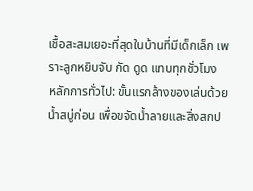เชื้อสะสมเยอะที่สุดในบ้านที่มีเด็กเล็ก เพราะลูกหยิบจับ กัด ดูด แทบทุกชั่วโมง
หลักการทั่วไป: ขั้นแรกล้างของเล่นด้วยน้ำสบู่ก่อน เพื่อขจัดน้ำลายและสิ่งสกป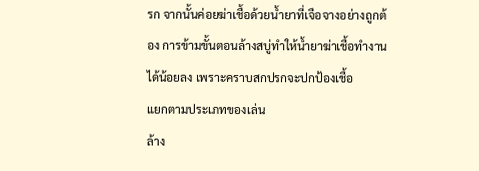รก จากนั้นค่อยฆ่าเชื้อด้วยน้ำยาที่เจือจางอย่างถูกต้อง การข้ามขั้นตอนล้างสบู่ทำให้น้ำยาฆ่าเชื้อทำงานได้น้อยลง เพราะคราบสกปรกจะปกป้องเชื้อ
แยกตามประเภทของเล่น
ล้าง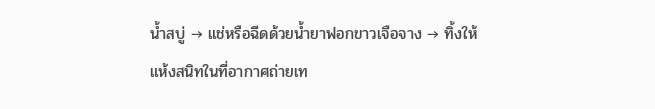น้ำสบู่ → แช่หรือฉีดด้วยน้ำยาฟอกขาวเจือจาง → ทิ้งให้แห้งสนิทในที่อากาศถ่ายเท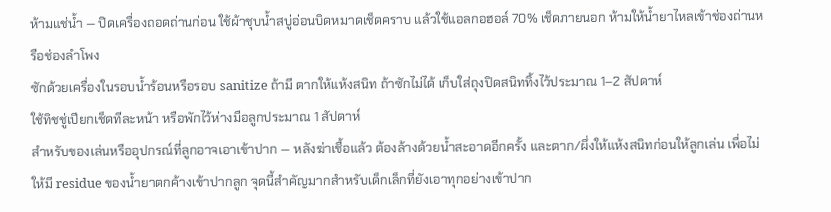ห้ามแช่น้ำ — ปิดเครื่องถอดถ่านก่อน ใช้ผ้าชุบน้ำสบู่อ่อนบิดหมาดเช็ดคราบ แล้วใช้แอลกอฮอล์ 70% เช็ดภายนอก ห้ามให้น้ำยาไหลเข้าช่องถ่านหรือช่องลำโพง
ซักด้วยเครื่องในรอบน้ำร้อนหรือรอบ sanitize ถ้ามี ตากให้แห้งสนิท ถ้าซักไม่ได้ เก็บใส่ถุงปิดสนิททิ้งไว้ประมาณ 1–2 สัปดาห์
ใช้ทิชชู่เปียกเช็ดทีละหน้า หรือพักไว้ห่างมือลูกประมาณ 1 สัปดาห์
สำหรับของเล่นหรืออุปกรณ์ที่ลูกอาจเอาเข้าปาก — หลังฆ่าเชื้อแล้ว ต้องล้างด้วยน้ำสะอาดอีกครั้ง และตาก/ผึ่งให้แห้งสนิทก่อนให้ลูกเล่น เพื่อไม่ให้มี residue ของน้ำยาตกค้างเข้าปากลูก จุดนี้สำคัญมากสำหรับเด็กเล็กที่ยังเอาทุกอย่างเข้าปาก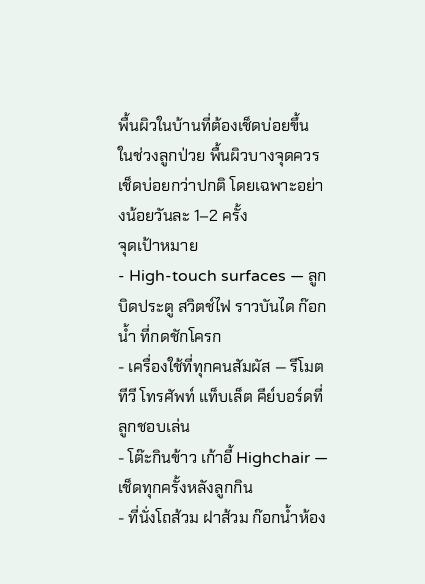พื้นผิวในบ้านที่ต้องเช็ดบ่อยขึ้น
ในช่วงลูกป่วย พื้นผิวบางจุดควรเช็ดบ่อยกว่าปกติ โดยเฉพาะอย่างน้อยวันละ 1–2 ครั้ง
จุดเป้าหมาย
- High-touch surfaces — ลูกบิดประตู สวิตช์ไฟ ราวบันได ก๊อกน้ำ ที่กดชักโครก
- เครื่องใช้ที่ทุกคนสัมผัส — รีโมตทีวี โทรศัพท์ แท็บเล็ต คีย์บอร์ดที่ลูกชอบเล่น
- โต๊ะกินข้าว เก้าอี้ Highchair — เช็ดทุกครั้งหลังลูกกิน
- ที่นั่งโถส้วม ฝาส้วม ก๊อกน้ำห้อง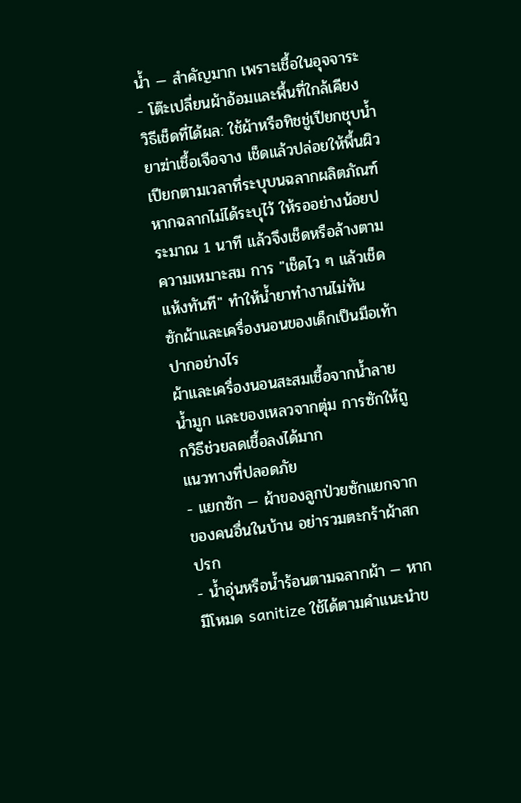น้ำ — สำคัญมาก เพราะเชื้อในอุจจาระ
- โต๊ะเปลี่ยนผ้าอ้อมและพื้นที่ใกล้เคียง
วิธีเช็ดที่ได้ผล: ใช้ผ้าหรือทิชชู่เปียกชุบน้ำยาฆ่าเชื้อเจือจาง เช็ดแล้วปล่อยให้พื้นผิวเปียกตามเวลาที่ระบุบนฉลากผลิตภัณฑ์ หากฉลากไม่ได้ระบุไว้ ให้รออย่างน้อยประมาณ 1 นาที แล้วจึงเช็ดหรือล้างตามความเหมาะสม การ "เช็ดไว ๆ แล้วเช็ดแห้งทันที" ทำให้น้ำยาทำงานไม่ทัน
ซักผ้าและเครื่องนอนของเด็กเป็นมือเท้าปากอย่างไร
ผ้าและเครื่องนอนสะสมเชื้อจากน้ำลาย น้ำมูก และของเหลวจากตุ่ม การซักให้ถูกวิธีช่วยลดเชื้อลงได้มาก
แนวทางที่ปลอดภัย
- แยกซัก — ผ้าของลูกป่วยซักแยกจากของคนอื่นในบ้าน อย่ารวมตะกร้าผ้าสกปรก
- น้ำอุ่นหรือน้ำร้อนตามฉลากผ้า — หากมีโหมด sanitize ใช้ได้ตามคำแนะนำข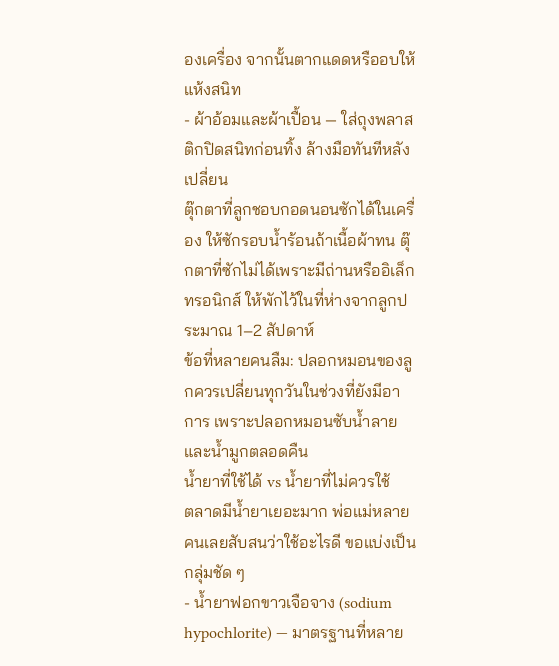องเครื่อง จากนั้นตากแดดหรืออบให้แห้งสนิท
- ผ้าอ้อมและผ้าเปื้อน — ใส่ถุงพลาสติกปิดสนิทก่อนทิ้ง ล้างมือทันทีหลังเปลี่ยน
ตุ๊กตาที่ลูกชอบกอดนอนซักได้ในเครื่อง ให้ซักรอบน้ำร้อนถ้าเนื้อผ้าทน ตุ๊กตาที่ซักไม่ได้เพราะมีถ่านหรืออิเล็กทรอนิกส์ ให้พักไว้ในที่ห่างจากลูกประมาณ 1–2 สัปดาห์
ข้อที่หลายคนลืม: ปลอกหมอนของลูกควรเปลี่ยนทุกวันในช่วงที่ยังมีอาการ เพราะปลอกหมอนซับน้ำลายและน้ำมูกตลอดคืน
น้ำยาที่ใช้ได้ vs น้ำยาที่ไม่ควรใช้
ตลาดมีน้ำยาเยอะมาก พ่อแม่หลายคนเลยสับสนว่าใช้อะไรดี ขอแบ่งเป็นกลุ่มชัด ๆ
- น้ำยาฟอกขาวเจือจาง (sodium hypochlorite) — มาตรฐานที่หลาย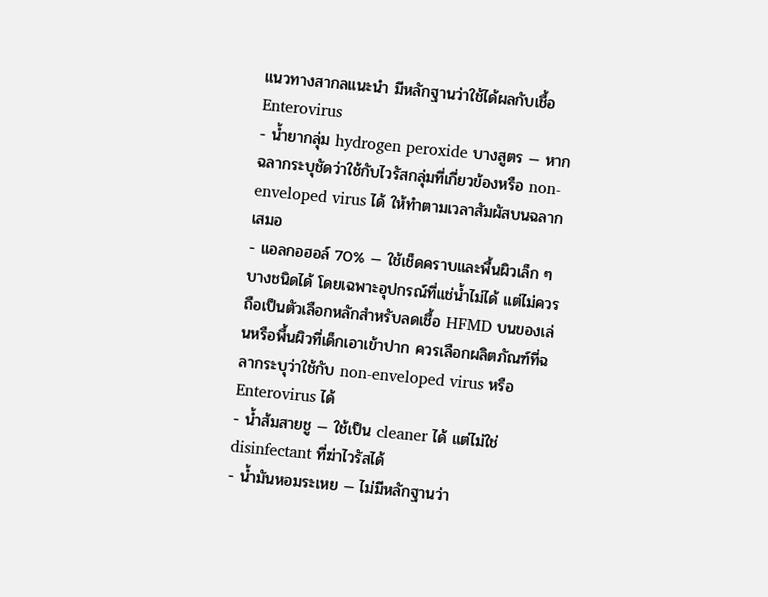แนวทางสากลแนะนำ มีหลักฐานว่าใช้ได้ผลกับเชื้อ Enterovirus
- น้ำยากลุ่ม hydrogen peroxide บางสูตร — หากฉลากระบุชัดว่าใช้กับไวรัสกลุ่มที่เกี่ยวข้องหรือ non-enveloped virus ได้ ให้ทำตามเวลาสัมผัสบนฉลากเสมอ
- แอลกอฮอล์ 70% — ใช้เช็ดคราบและพื้นผิวเล็ก ๆ บางชนิดได้ โดยเฉพาะอุปกรณ์ที่แช่น้ำไม่ได้ แต่ไม่ควรถือเป็นตัวเลือกหลักสำหรับลดเชื้อ HFMD บนของเล่นหรือพื้นผิวที่เด็กเอาเข้าปาก ควรเลือกผลิตภัณฑ์ที่ฉลากระบุว่าใช้กับ non-enveloped virus หรือ Enterovirus ได้
- น้ำส้มสายชู — ใช้เป็น cleaner ได้ แต่ไม่ใช่ disinfectant ที่ฆ่าไวรัสได้
- น้ำมันหอมระเหย — ไม่มีหลักฐานว่า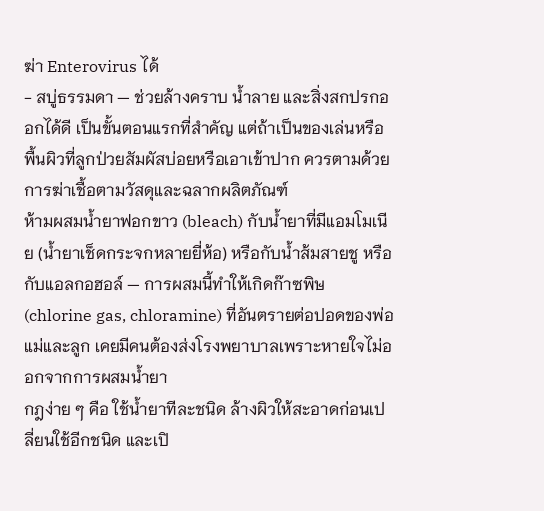ฆ่า Enterovirus ได้
- สบู่ธรรมดา — ช่วยล้างคราบ น้ำลาย และสิ่งสกปรกออกได้ดี เป็นขั้นตอนแรกที่สำคัญ แต่ถ้าเป็นของเล่นหรือพื้นผิวที่ลูกป่วยสัมผัสบ่อยหรือเอาเข้าปาก ควรตามด้วยการฆ่าเชื้อตามวัสดุและฉลากผลิตภัณฑ์
ห้ามผสมน้ำยาฟอกขาว (bleach) กับน้ำยาที่มีแอมโมเนีย (น้ำยาเช็ดกระจกหลายยี่ห้อ) หรือกับน้ำส้มสายชู หรือกับแอลกอฮอล์ — การผสมนี้ทำให้เกิดก๊าซพิษ (chlorine gas, chloramine) ที่อันตรายต่อปอดของพ่อแม่และลูก เคยมีคนต้องส่งโรงพยาบาลเพราะหายใจไม่ออกจากการผสมน้ำยา
กฎง่าย ๆ คือ ใช้น้ำยาทีละชนิด ล้างผิวให้สะอาดก่อนเปลี่ยนใช้อีกชนิด และเปิ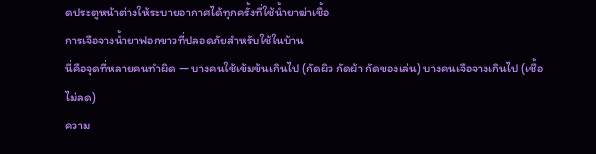ดประตูหน้าต่างให้ระบายอากาศได้ทุกครั้งที่ใช้น้ำยาฆ่าเชื้อ
การเจือจางน้ำยาฟอกขาวที่ปลอดภัยสำหรับใช้ในบ้าน
นี่คือจุดที่หลายคนทำผิด — บางคนใช้เข้มข้นเกินไป (กัดผิว กัดผ้า กัดของเล่น) บางคนเจือจางเกินไป (เชื้อไม่ลด)
ความ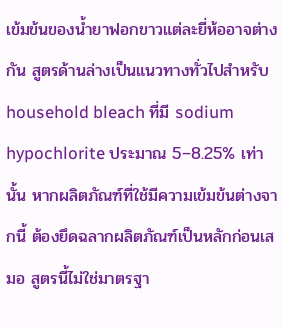เข้มข้นของน้ำยาฟอกขาวแต่ละยี่ห้ออาจต่างกัน สูตรด้านล่างเป็นแนวทางทั่วไปสำหรับ household bleach ที่มี sodium hypochlorite ประมาณ 5–8.25% เท่านั้น หากผลิตภัณฑ์ที่ใช้มีความเข้มข้นต่างจากนี้ ต้องยึดฉลากผลิตภัณฑ์เป็นหลักก่อนเสมอ สูตรนี้ไม่ใช่มาตรฐา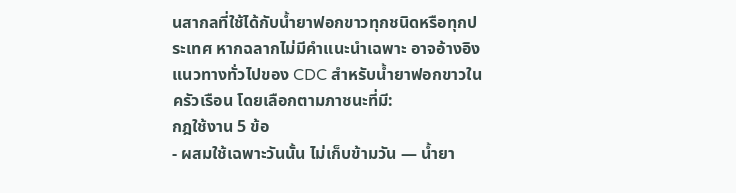นสากลที่ใช้ได้กับน้ำยาฟอกขาวทุกชนิดหรือทุกประเทศ หากฉลากไม่มีคำแนะนำเฉพาะ อาจอ้างอิงแนวทางทั่วไปของ CDC สำหรับน้ำยาฟอกขาวในครัวเรือน โดยเลือกตามภาชนะที่มี:
กฎใช้งาน 5 ข้อ
- ผสมใช้เฉพาะวันนั้น ไม่เก็บข้ามวัน — น้ำยา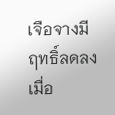เจือจางมีฤทธิ์ลดลงเมื่อ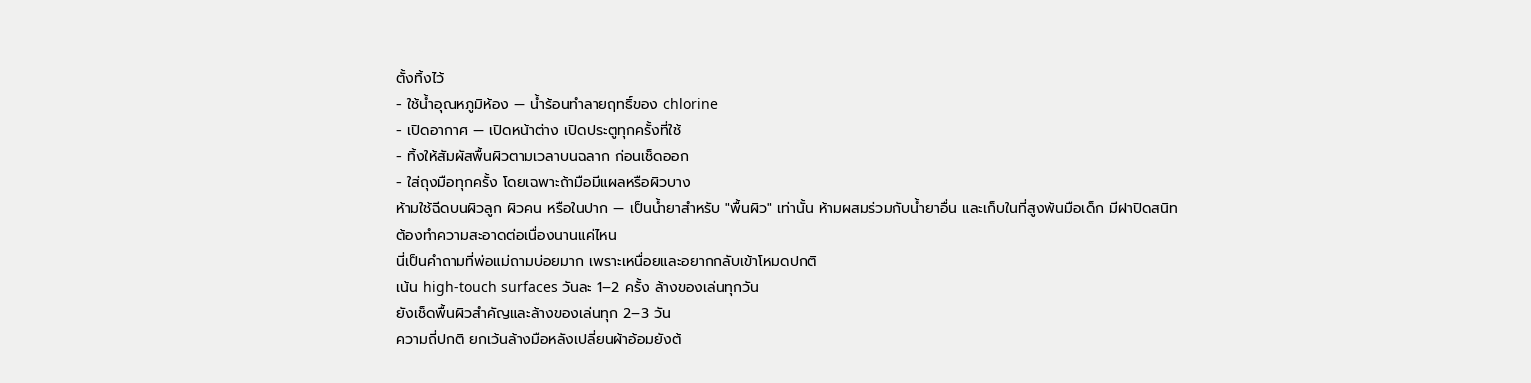ตั้งทิ้งไว้
- ใช้น้ำอุณหภูมิห้อง — น้ำร้อนทำลายฤทธิ์ของ chlorine
- เปิดอากาศ — เปิดหน้าต่าง เปิดประตูทุกครั้งที่ใช้
- ทิ้งให้สัมผัสพื้นผิวตามเวลาบนฉลาก ก่อนเช็ดออก
- ใส่ถุงมือทุกครั้ง โดยเฉพาะถ้ามือมีแผลหรือผิวบาง
ห้ามใช้ฉีดบนผิวลูก ผิวคน หรือในปาก — เป็นน้ำยาสำหรับ "พื้นผิว" เท่านั้น ห้ามผสมร่วมกับน้ำยาอื่น และเก็บในที่สูงพ้นมือเด็ก มีฝาปิดสนิท
ต้องทำความสะอาดต่อเนื่องนานแค่ไหน
นี่เป็นคำถามที่พ่อแม่ถามบ่อยมาก เพราะเหนื่อยและอยากกลับเข้าโหมดปกติ
เน้น high-touch surfaces วันละ 1–2 ครั้ง ล้างของเล่นทุกวัน
ยังเช็ดพื้นผิวสำคัญและล้างของเล่นทุก 2–3 วัน
ความถี่ปกติ ยกเว้นล้างมือหลังเปลี่ยนผ้าอ้อมยังต้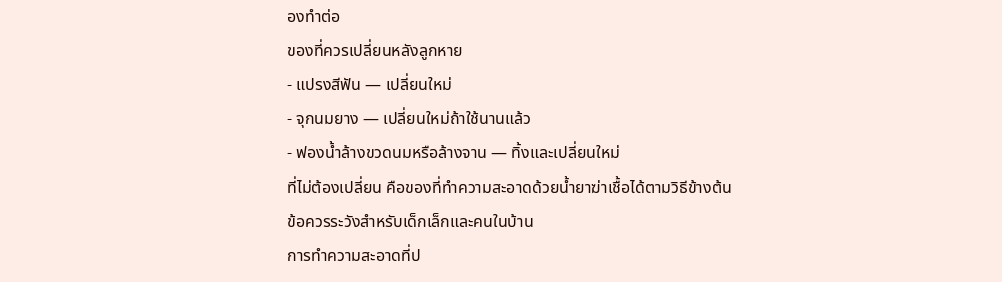องทำต่อ
ของที่ควรเปลี่ยนหลังลูกหาย
- แปรงสีฟัน — เปลี่ยนใหม่
- จุกนมยาง — เปลี่ยนใหม่ถ้าใช้นานแล้ว
- ฟองน้ำล้างขวดนมหรือล้างจาน — ทิ้งและเปลี่ยนใหม่
ที่ไม่ต้องเปลี่ยน คือของที่ทำความสะอาดด้วยน้ำยาฆ่าเชื้อได้ตามวิธีข้างต้น
ข้อควรระวังสำหรับเด็กเล็กและคนในบ้าน
การทำความสะอาดที่ป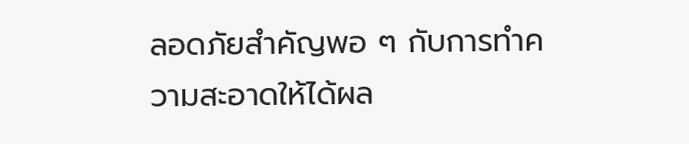ลอดภัยสำคัญพอ ๆ กับการทำความสะอาดให้ได้ผล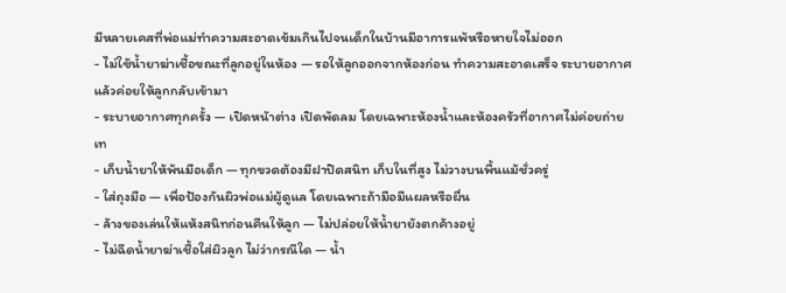มีหลายเคสที่พ่อแม่ทำความสะอาดเข้มเกินไปจนเด็กในบ้านมีอาการแพ้หรือหายใจไม่ออก
- ไม่ใช้น้ำยาฆ่าเชื้อขณะที่ลูกอยู่ในห้อง — รอให้ลูกออกจากห้องก่อน ทำความสะอาดเสร็จ ระบายอากาศ แล้วค่อยให้ลูกกลับเข้ามา
- ระบายอากาศทุกครั้ง — เปิดหน้าต่าง เปิดพัดลม โดยเฉพาะห้องน้ำและห้องครัวที่อากาศไม่ค่อยถ่ายเท
- เก็บน้ำยาให้พ้นมือเด็ก — ทุกขวดต้องมีฝาปิดสนิท เก็บในที่สูง ไม่วางบนพื้นแม้ชั่วครู่
- ใส่ถุงมือ — เพื่อป้องกันผิวพ่อแม่ผู้ดูแล โดยเฉพาะถ้ามือมีแผลหรือผื่น
- ล้างของเล่นให้แห้งสนิทก่อนคืนให้ลูก — ไม่ปล่อยให้น้ำยายังตกค้างอยู่
- ไม่ฉีดน้ำยาฆ่าเชื้อใส่ผิวลูก ไม่ว่ากรณีใด — น้ำ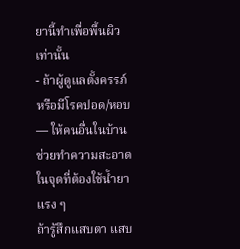ยานี้ทำเพื่อพื้นผิวเท่านั้น
- ถ้าผู้ดูแลตั้งครรภ์ หรือมีโรคปอด/หอบ — ให้คนอื่นในบ้านช่วยทำความสะอาดในจุดที่ต้องใช้น้ำยาแรง ๆ
ถ้ารู้สึกแสบตา แสบ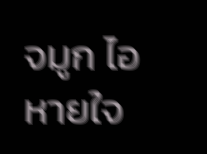จมูก ไอ หายใจ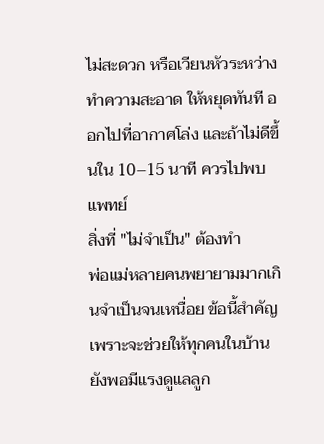ไม่สะดวก หรือเวียนหัวระหว่างทำความสะอาด ให้หยุดทันที ออกไปที่อากาศโล่ง และถ้าไม่ดีขึ้นใน 10–15 นาที ควรไปพบแพทย์
สิ่งที่ "ไม่จำเป็น" ต้องทำ
พ่อแม่หลายคนพยายามมากเกินจำเป็นจนเหนื่อย ข้อนี้สำคัญเพราะจะช่วยให้ทุกคนในบ้านยังพอมีแรงดูแลลูก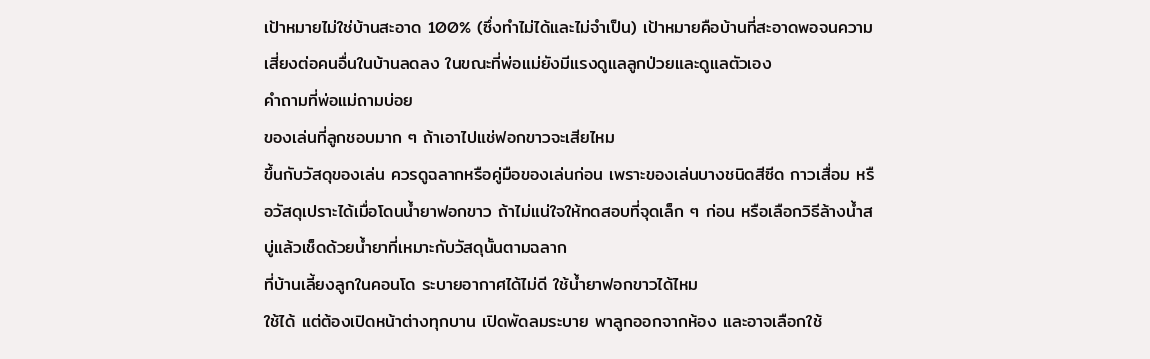เป้าหมายไม่ใช่บ้านสะอาด 100% (ซึ่งทำไม่ได้และไม่จำเป็น) เป้าหมายคือบ้านที่สะอาดพอจนความเสี่ยงต่อคนอื่นในบ้านลดลง ในขณะที่พ่อแม่ยังมีแรงดูแลลูกป่วยและดูแลตัวเอง
คำถามที่พ่อแม่ถามบ่อย
ของเล่นที่ลูกชอบมาก ๆ ถ้าเอาไปแช่ฟอกขาวจะเสียไหม
ขึ้นกับวัสดุของเล่น ควรดูฉลากหรือคู่มือของเล่นก่อน เพราะของเล่นบางชนิดสีซีด กาวเสื่อม หรือวัสดุเปราะได้เมื่อโดนน้ำยาฟอกขาว ถ้าไม่แน่ใจให้ทดสอบที่จุดเล็ก ๆ ก่อน หรือเลือกวิธีล้างน้ำสบู่แล้วเช็ดด้วยน้ำยาที่เหมาะกับวัสดุนั้นตามฉลาก
ที่บ้านเลี้ยงลูกในคอนโด ระบายอากาศได้ไม่ดี ใช้น้ำยาฟอกขาวได้ไหม
ใช้ได้ แต่ต้องเปิดหน้าต่างทุกบาน เปิดพัดลมระบาย พาลูกออกจากห้อง และอาจเลือกใช้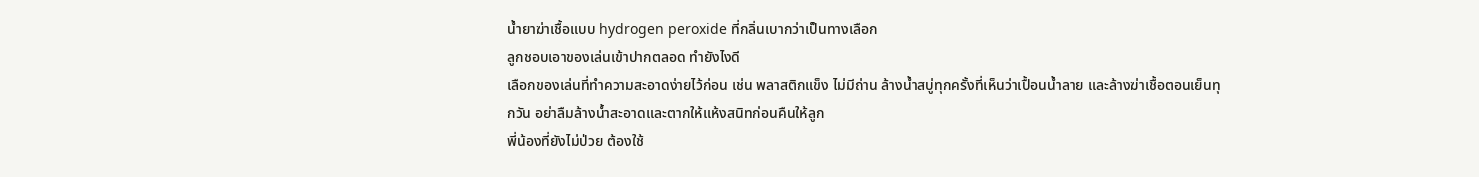น้ำยาฆ่าเชื้อแบบ hydrogen peroxide ที่กลิ่นเบากว่าเป็นทางเลือก
ลูกชอบเอาของเล่นเข้าปากตลอด ทำยังไงดี
เลือกของเล่นที่ทำความสะอาดง่ายไว้ก่อน เช่น พลาสติกแข็ง ไม่มีถ่าน ล้างน้ำสบู่ทุกครั้งที่เห็นว่าเปื้อนน้ำลาย และล้างฆ่าเชื้อตอนเย็นทุกวัน อย่าลืมล้างน้ำสะอาดและตากให้แห้งสนิทก่อนคืนให้ลูก
พี่น้องที่ยังไม่ป่วย ต้องใช้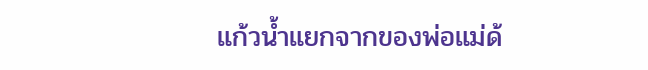แก้วน้ำแยกจากของพ่อแม่ด้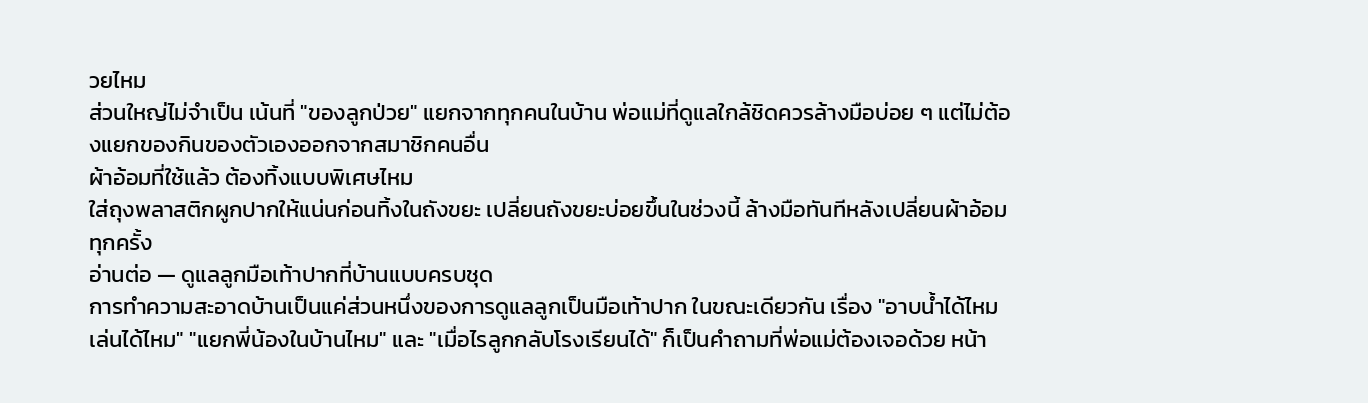วยไหม
ส่วนใหญ่ไม่จำเป็น เน้นที่ "ของลูกป่วย" แยกจากทุกคนในบ้าน พ่อแม่ที่ดูแลใกล้ชิดควรล้างมือบ่อย ๆ แต่ไม่ต้องแยกของกินของตัวเองออกจากสมาชิกคนอื่น
ผ้าอ้อมที่ใช้แล้ว ต้องทิ้งแบบพิเศษไหม
ใส่ถุงพลาสติกผูกปากให้แน่นก่อนทิ้งในถังขยะ เปลี่ยนถังขยะบ่อยขึ้นในช่วงนี้ ล้างมือทันทีหลังเปลี่ยนผ้าอ้อมทุกครั้ง
อ่านต่อ — ดูแลลูกมือเท้าปากที่บ้านแบบครบชุด
การทำความสะอาดบ้านเป็นแค่ส่วนหนึ่งของการดูแลลูกเป็นมือเท้าปาก ในขณะเดียวกัน เรื่อง "อาบน้ำได้ไหม เล่นได้ไหม" "แยกพี่น้องในบ้านไหม" และ "เมื่อไรลูกกลับโรงเรียนได้" ก็เป็นคำถามที่พ่อแม่ต้องเจอด้วย หน้า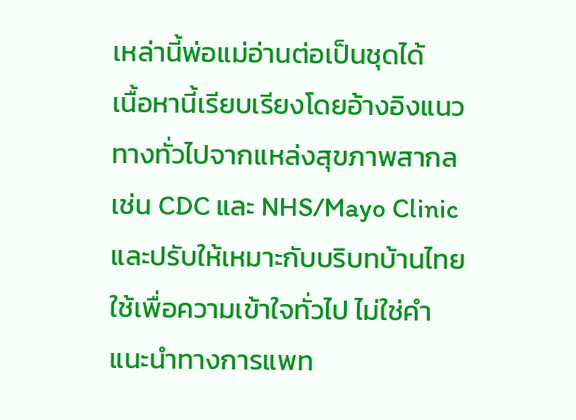เหล่านี้พ่อแม่อ่านต่อเป็นชุดได้
เนื้อหานี้เรียบเรียงโดยอ้างอิงแนวทางทั่วไปจากแหล่งสุขภาพสากล เช่น CDC และ NHS/Mayo Clinic และปรับให้เหมาะกับบริบทบ้านไทย ใช้เพื่อความเข้าใจทั่วไป ไม่ใช่คำแนะนำทางการแพท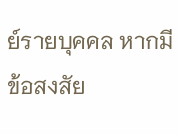ย์รายบุคคล หากมีข้อสงสัย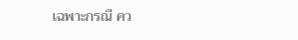เฉพาะกรณี คว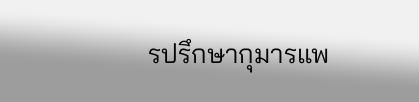รปรึกษากุมารแพ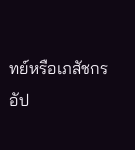ทย์หรือเภสัชกร
อัป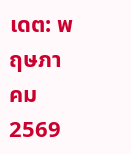เดต: พฤษภาคม 2569